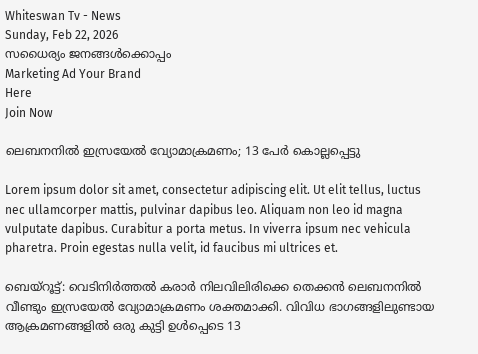Whiteswan Tv - News
Sunday, Feb 22, 2026
സധൈര്യം ജനങ്ങൾക്കൊപ്പം
Marketing Ad Your Brand
Here
Join Now

ലെബനനിൽ ഇസ്രയേൽ വ്യോമാക്രമണം; 13 പേർ കൊല്ലപ്പെട്ടു

Lorem ipsum dolor sit amet, consectetur adipiscing elit. Ut elit tellus, luctus nec ullamcorper mattis, pulvinar dapibus leo. Aliquam non leo id magna vulputate dapibus. Curabitur a porta metus. In viverra ipsum nec vehicula pharetra. Proin egestas nulla velit, id faucibus mi ultrices et.

ബെയ്റൂട്ട്: വെടിനിർത്തൽ കരാർ നിലവിലിരിക്കെ തെക്കൻ ലെബനനിൽ വീണ്ടും ഇസ്രയേൽ വ്യോമാക്രമണം ശക്തമാക്കി. വിവിധ ഭാഗങ്ങളിലുണ്ടായ ആക്രമണങ്ങളിൽ ഒരു കുട്ടി ഉൾപ്പെടെ 13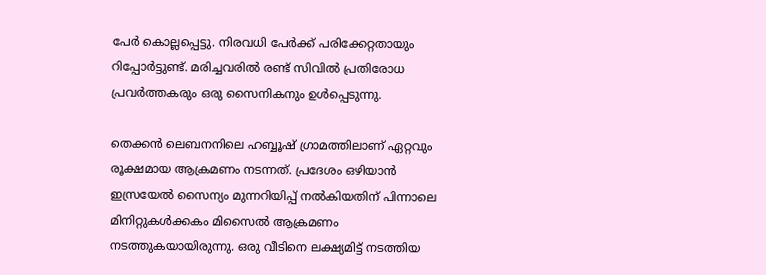പേർ കൊല്ലപ്പെട്ടു. നിരവധി പേർക്ക് പരിക്കേറ്റതായും റിപ്പോർട്ടുണ്ട്. മരിച്ചവരിൽ രണ്ട് സിവിൽ പ്രതിരോധ പ്രവർത്തകരും ഒരു സൈനികനും ഉൾപ്പെടുന്നു.

തെക്കൻ ലെബനനിലെ ഹബ്ബൂഷ് ഗ്രാമത്തിലാണ് ഏറ്റവും രൂക്ഷമായ ആക്രമണം നടന്നത്. പ്രദേശം ഒഴിയാൻ ഇസ്രയേൽ സൈന്യം മുന്നറിയിപ്പ് നൽകിയതിന് പിന്നാലെ മിനിറ്റുകൾക്കകം മിസൈൽ ആക്രമണം നടത്തുകയായിരുന്നു. ഒരു വീടിനെ ലക്ഷ്യമിട്ട് നടത്തിയ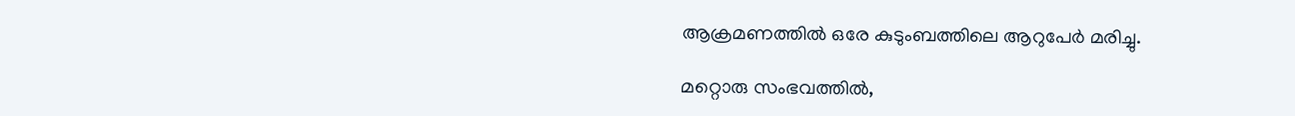ആക്രമണത്തിൽ ഒരേ കുടുംബത്തിലെ ആറുപേർ മരിച്ചു.

മറ്റൊരു സംഭവത്തിൽ,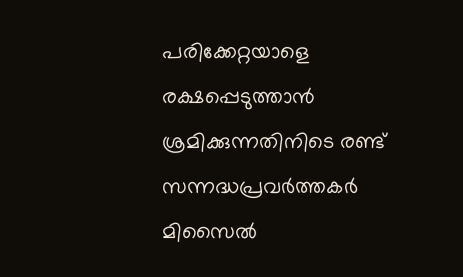പരിക്കേറ്റയാളെ രക്ഷപ്പെടുത്താൻ ശ്രമിക്കുന്നതിനിടെ രണ്ട് സന്നദ്ധപ്രവർത്തകർ മിസൈൽ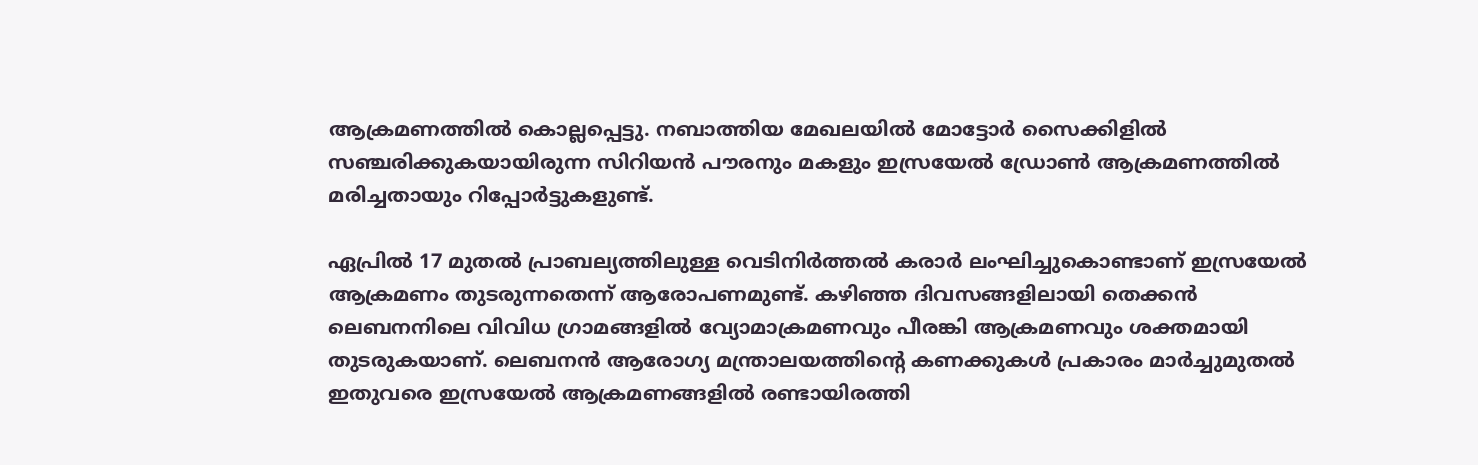ആക്രമണത്തിൽ കൊല്ലപ്പെട്ടു. നബാത്തിയ മേഖലയിൽ മോട്ടോർ സൈക്കിളിൽ സഞ്ചരിക്കുകയായിരുന്ന സിറിയൻ പൗരനും മകളും ഇസ്രയേൽ ഡ്രോൺ ആക്രമണത്തിൽ മരിച്ചതായും റിപ്പോർട്ടുകളുണ്ട്.

ഏപ്രിൽ 17 മുതൽ പ്രാബല്യത്തിലുള്ള വെടിനിർത്തൽ കരാർ ലംഘിച്ചുകൊണ്ടാണ് ഇസ്രയേൽ ആക്രമണം തുടരുന്നതെന്ന് ആരോപണമുണ്ട്. കഴിഞ്ഞ ദിവസങ്ങളിലായി തെക്കൻ ലെബനനിലെ വിവിധ ഗ്രാമങ്ങളിൽ വ്യോമാക്രമണവും പീരങ്കി ആക്രമണവും ശക്തമായി തുടരുകയാണ്. ലെബനൻ ആരോഗ്യ മന്ത്രാലയത്തിന്റെ കണക്കുകൾ പ്രകാരം മാർച്ചുമുതൽ ഇതുവരെ ഇസ്രയേൽ ആക്രമണങ്ങളിൽ രണ്ടായിരത്തി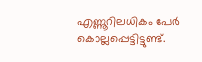എണ്ണൂറിലധികം പേർ കൊല്ലപ്പെട്ടിട്ടുണ്ട്.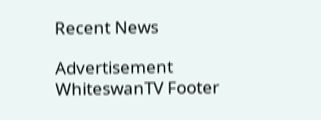Recent News

Advertisement
WhiteswanTV Footer